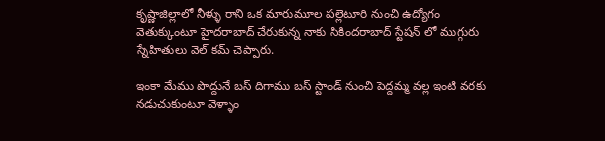కృష్ణాజిల్లాలో నీళ్ళు రాని ఒక మారుమూల పల్లెటూరి నుంచి ఉద్యోగం వెతుక్కుంటూ హైదరాబాద్ చేరుకున్న నాకు సికిందరాబాద్ స్టేషన్ లో ముగ్గురు స్నేహితులు వెల్ కమ్ చెప్పారు.

ఇంకా మేము పొద్దునే బస్ దిగాము బస్ స్టాండ్ నుంచి పెద్దమ్మ వల్ల ఇంటి వరకు నడుచుకుంటూ వెళ్ళాం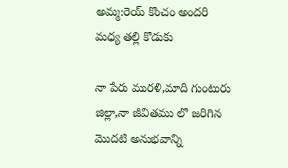అమ్మ:రెయ్ కొంచం అందరి మధ్య తల్లి కొడుకు

నా పేరు మురళి,మాది గుంటురు జిల్లా,నా జీవితము లొ జరిగిన మొదటి అనుభవాన్ని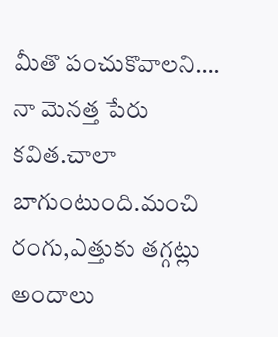మీతొ పంచుకొవాలని…. నా మెనత్త పేరు కవిత.చాలా బాగుంటుంది.మంచి రంగు,ఎత్తుకు తగ్గట్లు అందాలు